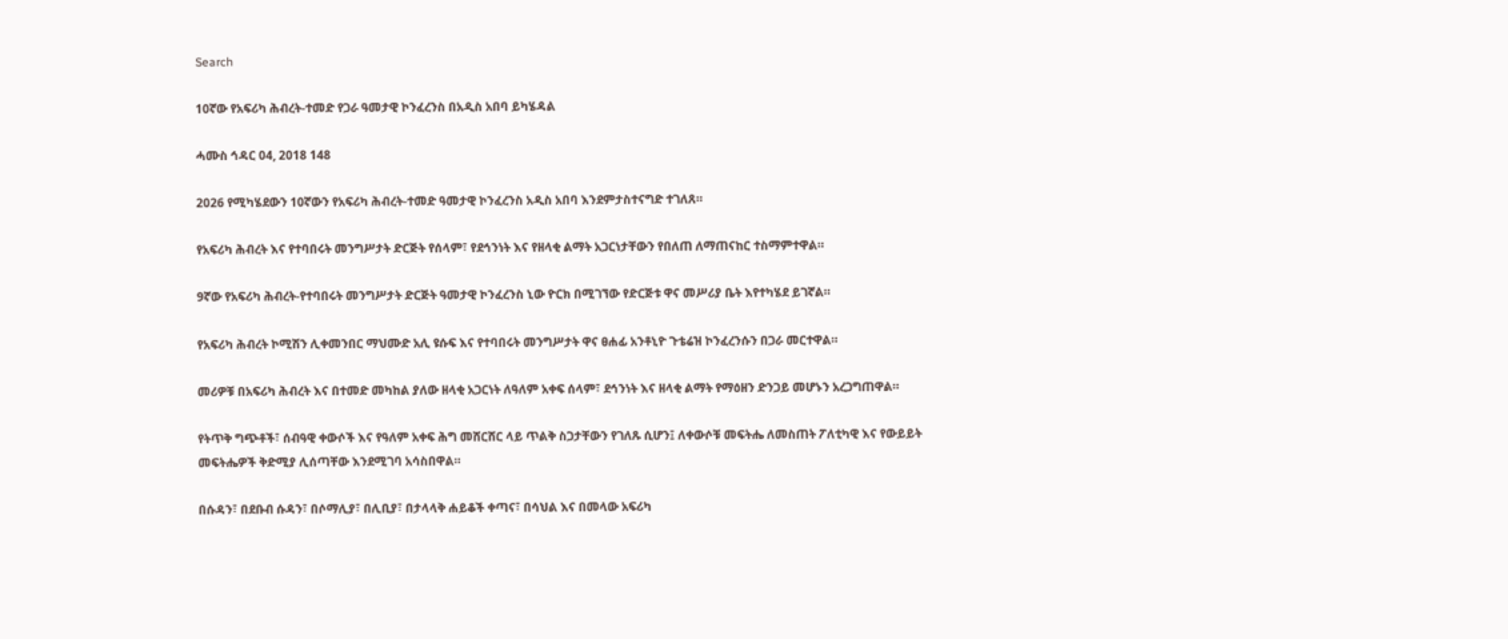Search

10ኛው የአፍሪካ ሕብረት-ተመድ የጋራ ዓመታዊ ኮንፈረንስ በአዲስ አበባ ይካሄዳል

ሓሙስ ኅዳር 04, 2018 148

2026 የሚካሄደውን 10ኛውን የአፍሪካ ሕብረት-ተመድ ዓመታዊ ኮንፈረንስ አዲስ አበባ እንደምታስተናግድ ተገለጸ።

የአፍሪካ ሕብረት እና የተባበሩት መንግሥታት ድርጅት የሰላም፣ የደኅንነት እና የዘላቂ ልማት አጋርነታቸውን የበለጠ ለማጠናከር ተስማምተዋል።

9ኛው የአፍሪካ ሕብረት-የተባበሩት መንግሥታት ድርጅት ዓመታዊ ኮንፈረንስ ኒው ዮርክ በሚገኘው የድርጅቱ ዋና መሥሪያ ቤት እየተካሄደ ይገኛል።

የአፍሪካ ሕብረት ኮሚሽን ሊቀመንበር ማህሙድ አሊ ዩሱፍ እና የተባበሩት መንግሥታት ዋና ፀሐፊ አንቶኒዮ ጉቴሬዝ ኮንፈረንሱን በጋራ መርተዋል።

መሪዎቹ በአፍሪካ ሕብረት እና በተመድ መካከል ያለው ዘላቂ አጋርነት ለዓለም አቀፍ ሰላም፣ ደኅንነት እና ዘላቂ ልማት የማዕዘን ድንጋይ መሆኑን አረጋግጠዋል።

የትጥቅ ግጭቶች፣ ሰብዓዊ ቀውሶች እና የዓለም አቀፍ ሕግ መሸርሸር ላይ ጥልቅ ስጋታቸውን የገለጹ ሲሆን፤ ለቀውሶቹ መፍትሔ ለመስጠት ፖለቲካዊ እና የውይይት መፍትሔዎች ቅድሚያ ሊሰጣቸው እንደሚገባ አሳስበዋል።

በሱዳን፣ በደቡብ ሱዳን፣ በሶማሊያ፣ በሊቢያ፣ በታላላቅ ሐይቆች ቀጣና፣ በሳህል እና በመላው አፍሪካ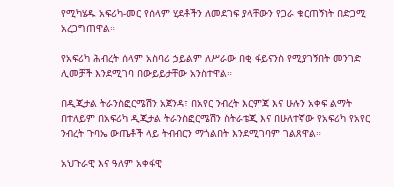የሚካሄዱ አፍሪካ-መር የሰላም ሂደቶችን ለመደገፍ ያላቸውን የጋራ ቁርጠኝነት በድጋሚ አረጋግጠዋል።

የአፍሪካ ሕብረት ሰላም አስባሪ ኃይልም ለሥራው በቂ ፋይናንስ የሚያገኝበት መንገድ ሊመቻች እንደሚገባ በውይይታቸው አንስተዋል።

በዲጂታል ትራንስፎርሜሽን አጀንዳ፣ በአየር ንብረት እርምጃ እና ሁሉን አቀፍ ልማት በተለይም በአፍሪካ ዲጂታል ትራንስፎርሜሽን ስትራቴጂ እና በሁለተኛው የአፍሪካ የአየር ንብረት ጉባኤ ውጤቶች ላይ ትብብርን ማጎልበት እንደሚገባም ገልጸዋል።

አህጉራዊ እና ዓለም አቀፋዊ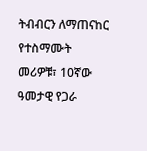ትብብርን ለማጠናከር የተስማሙት መሪዎቹ፣ 10ኛው ዓመታዊ የጋራ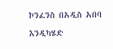ኮንፈንስ በአዲስ አበባ እንዲካሄድ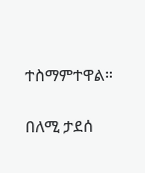ተስማምተዋል።

በለሚ ታደሰ